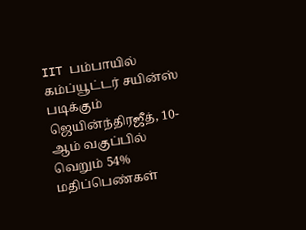IIT பம்பாயில் கம்ப்யூட்டர் சயின்ஸ் படிக்கும் ஜெயின்ந்திரஜீத், 10-ஆம் வகுப்பில் வெறும் 54% மதிப்பெண்கள்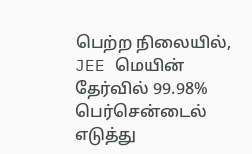பெற்ற நிலையில், JEE மெயின் தேர்வில் 99.98% பெர்சென்டைல் எடுத்து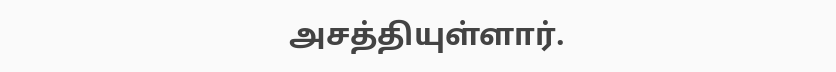அசத்தியுள்ளார்.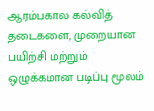ஆரம்பகால கல்வித் தடைகளை, முறையான பயிற்சி மற்றும் ஒழுக்கமான படிப்பு மூலம்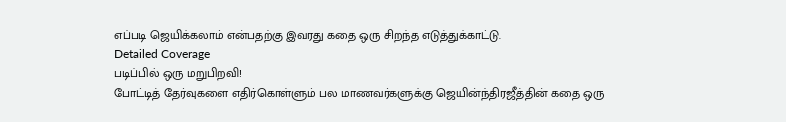எப்படி ஜெயிக்கலாம் என்பதற்கு இவரது கதை ஒரு சிறந்த எடுத்துக்காட்டு.
Detailed Coverage
படிப்பில் ஒரு மறுபிறவி!
போட்டித் தேர்வுகளை எதிர்கொள்ளும் பல மாணவர்களுக்கு ஜெயின்ந்திரஜீத்தின் கதை ஒரு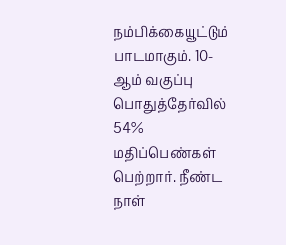நம்பிக்கையூட்டும் பாடமாகும். 10-ஆம் வகுப்பு பொதுத்தேர்வில் 54% மதிப்பெண்கள் பெற்றார். நீண்ட நாள்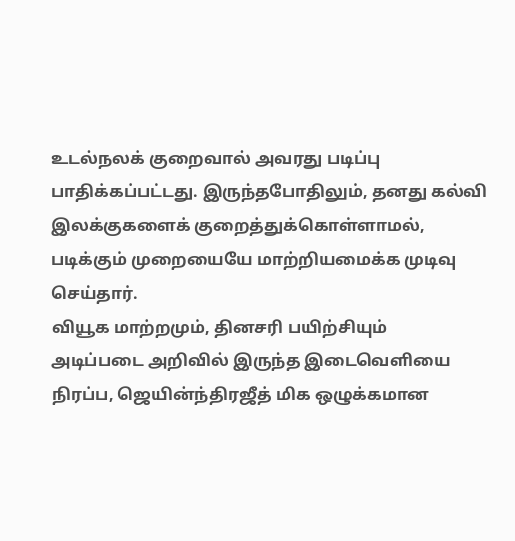உடல்நலக் குறைவால் அவரது படிப்பு பாதிக்கப்பட்டது. இருந்தபோதிலும், தனது கல்வி இலக்குகளைக் குறைத்துக்கொள்ளாமல், படிக்கும் முறையையே மாற்றியமைக்க முடிவு செய்தார்.
வியூக மாற்றமும், தினசரி பயிற்சியும்
அடிப்படை அறிவில் இருந்த இடைவெளியை நிரப்ப, ஜெயின்ந்திரஜீத் மிக ஒழுக்கமான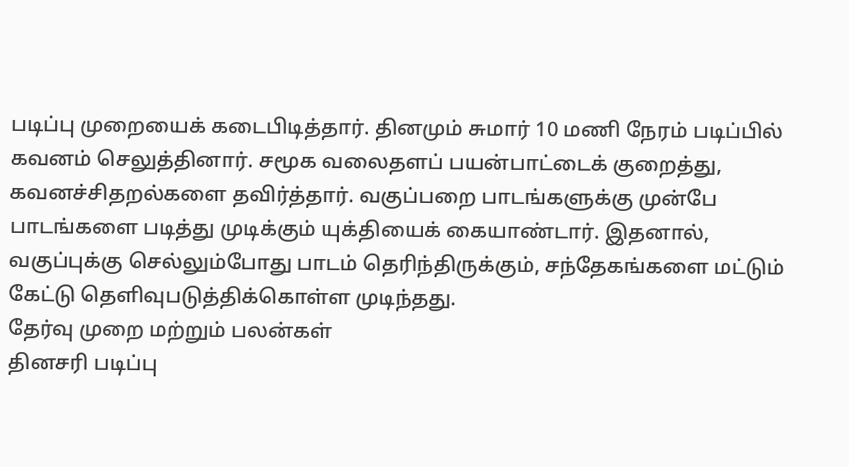படிப்பு முறையைக் கடைபிடித்தார். தினமும் சுமார் 10 மணி நேரம் படிப்பில் கவனம் செலுத்தினார். சமூக வலைதளப் பயன்பாட்டைக் குறைத்து, கவனச்சிதறல்களை தவிர்த்தார். வகுப்பறை பாடங்களுக்கு முன்பே பாடங்களை படித்து முடிக்கும் யுக்தியைக் கையாண்டார். இதனால், வகுப்புக்கு செல்லும்போது பாடம் தெரிந்திருக்கும், சந்தேகங்களை மட்டும் கேட்டு தெளிவுபடுத்திக்கொள்ள முடிந்தது.
தேர்வு முறை மற்றும் பலன்கள்
தினசரி படிப்பு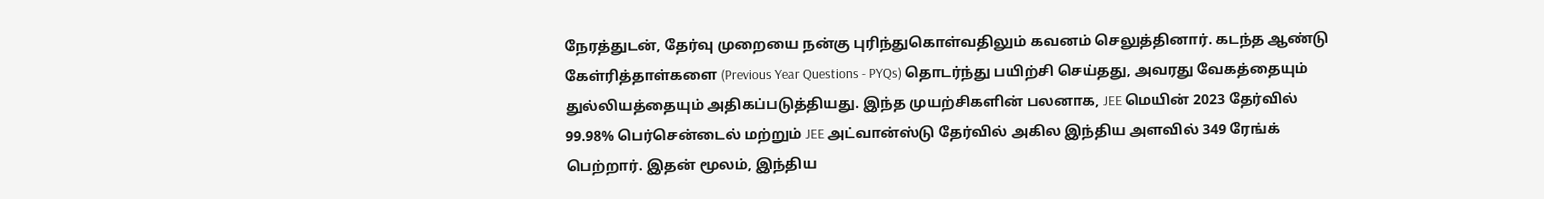நேரத்துடன், தேர்வு முறையை நன்கு புரிந்துகொள்வதிலும் கவனம் செலுத்தினார். கடந்த ஆண்டு கேள்ரித்தாள்களை (Previous Year Questions - PYQs) தொடர்ந்து பயிற்சி செய்தது, அவரது வேகத்தையும் துல்லியத்தையும் அதிகப்படுத்தியது. இந்த முயற்சிகளின் பலனாக, JEE மெயின் 2023 தேர்வில் 99.98% பெர்சென்டைல் மற்றும் JEE அட்வான்ஸ்டு தேர்வில் அகில இந்திய அளவில் 349 ரேங்க் பெற்றார். இதன் மூலம், இந்திய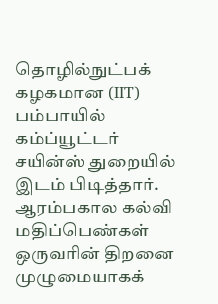தொழில்நுட்பக் கழகமான (IIT) பம்பாயில் கம்ப்யூட்டர் சயின்ஸ் துறையில் இடம் பிடித்தார்.
ஆரம்பகால கல்வி மதிப்பெண்கள் ஒருவரின் திறனை முழுமையாகக்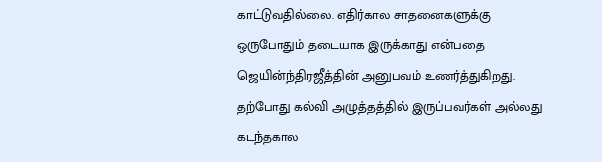காட்டுவதில்லை. எதிர்கால சாதனைகளுக்கு ஒருபோதும் தடையாக இருக்காது என்பதை ஜெயின்ந்திரஜீத்தின் அனுபவம் உணர்த்துகிறது. தற்போது கல்வி அழுத்தத்தில் இருப்பவர்கள் அல்லது கடந்தகால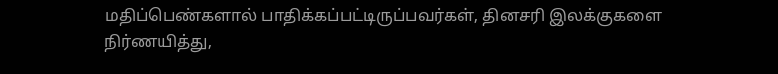மதிப்பெண்களால் பாதிக்கப்பட்டிருப்பவர்கள், தினசரி இலக்குகளை நிர்ணயித்து,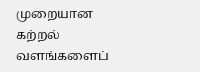முறையான கற்றல் வளங்களைப்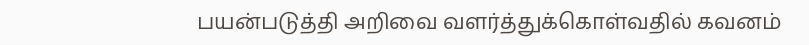பயன்படுத்தி அறிவை வளர்த்துக்கொள்வதில் கவனம்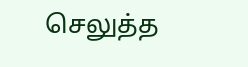செலுத்த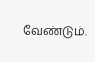வேண்டும்.